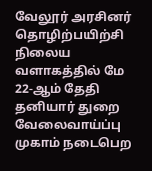வேலூர் அரசினர் தொழிற்பயிற்சி நிலைய வளாகத்தில் மே 22-ஆம் தேதி தனியார் துறை வேலைவாய்ப்பு முகாம் நடைபெற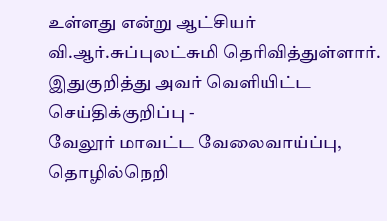உள்ளது என்று ஆட்சியர் வி.ஆர்.சுப்புலட்சுமி தெரிவித்துள்ளார்.
இதுகுறித்து அவர் வெளியிட்ட செய்திக்குறிப்பு -
வேலூர் மாவட்ட வேலைவாய்ப்பு, தொழில்நெறி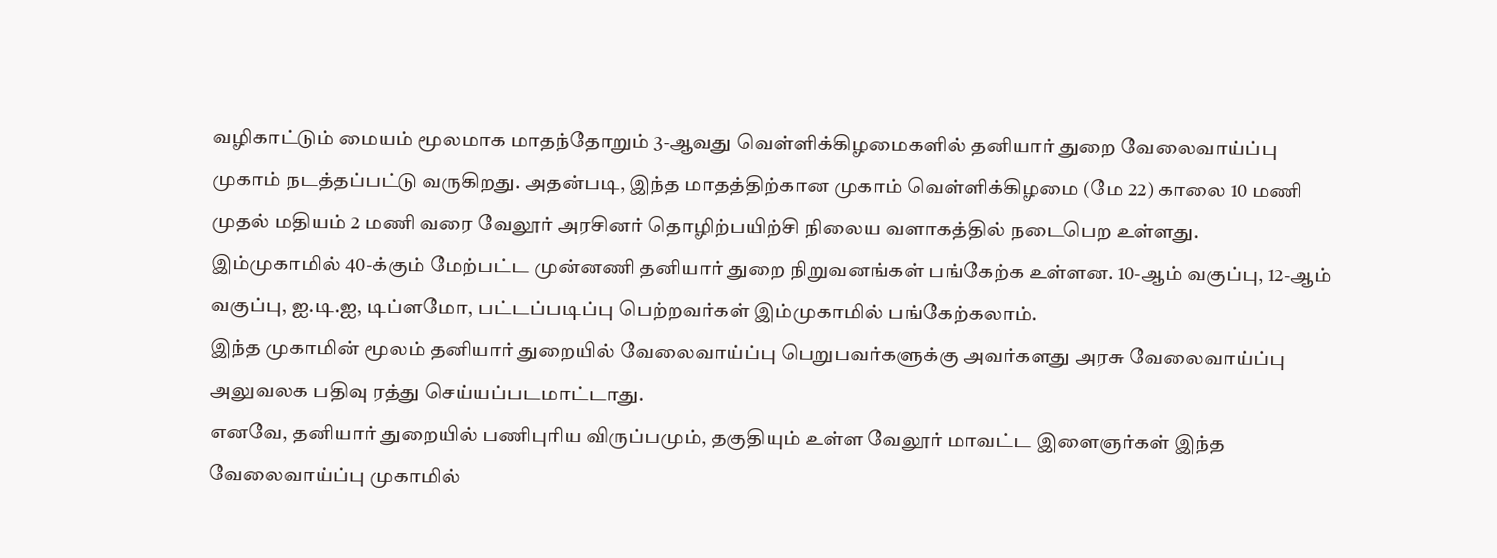வழிகாட்டும் மையம் மூலமாக மாதந்தோறும் 3-ஆவது வெள்ளிக்கிழமைகளில் தனியார் துறை வேலைவாய்ப்பு முகாம் நடத்தப்பட்டு வருகிறது. அதன்படி, இந்த மாதத்திற்கான முகாம் வெள்ளிக்கிழமை (மே 22) காலை 10 மணி முதல் மதியம் 2 மணி வரை வேலூர் அரசினர் தொழிற்பயிற்சி நிலைய வளாகத்தில் நடைபெற உள்ளது.
இம்முகாமில் 40-க்கும் மேற்பட்ட முன்னணி தனியார் துறை நிறுவனங்கள் பங்கேற்க உள்ளன. 10-ஆம் வகுப்பு, 12-ஆம் வகுப்பு, ஐ.டி.ஐ, டிப்ளமோ, பட்டப்படிப்பு பெற்றவர்கள் இம்முகாமில் பங்கேற்கலாம்.
இந்த முகாமின் மூலம் தனியார் துறையில் வேலைவாய்ப்பு பெறுபவர்களுக்கு அவர்களது அரசு வேலைவாய்ப்பு அலுவலக பதிவு ரத்து செய்யப்படமாட்டாது.
எனவே, தனியார் துறையில் பணிபுரிய விருப்பமும், தகுதியும் உள்ள வேலூர் மாவட்ட இளைஞர்கள் இந்த வேலைவாய்ப்பு முகாமில்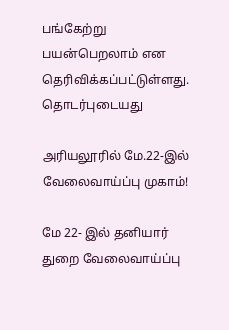பங்கேற்று பயன்பெறலாம் என தெரிவிக்கப்பட்டுள்ளது.
தொடர்புடையது

அரியலூரில் மே.22-இல் வேலைவாய்ப்பு முகாம்!

மே 22- இல் தனியார் துறை வேலைவாய்ப்பு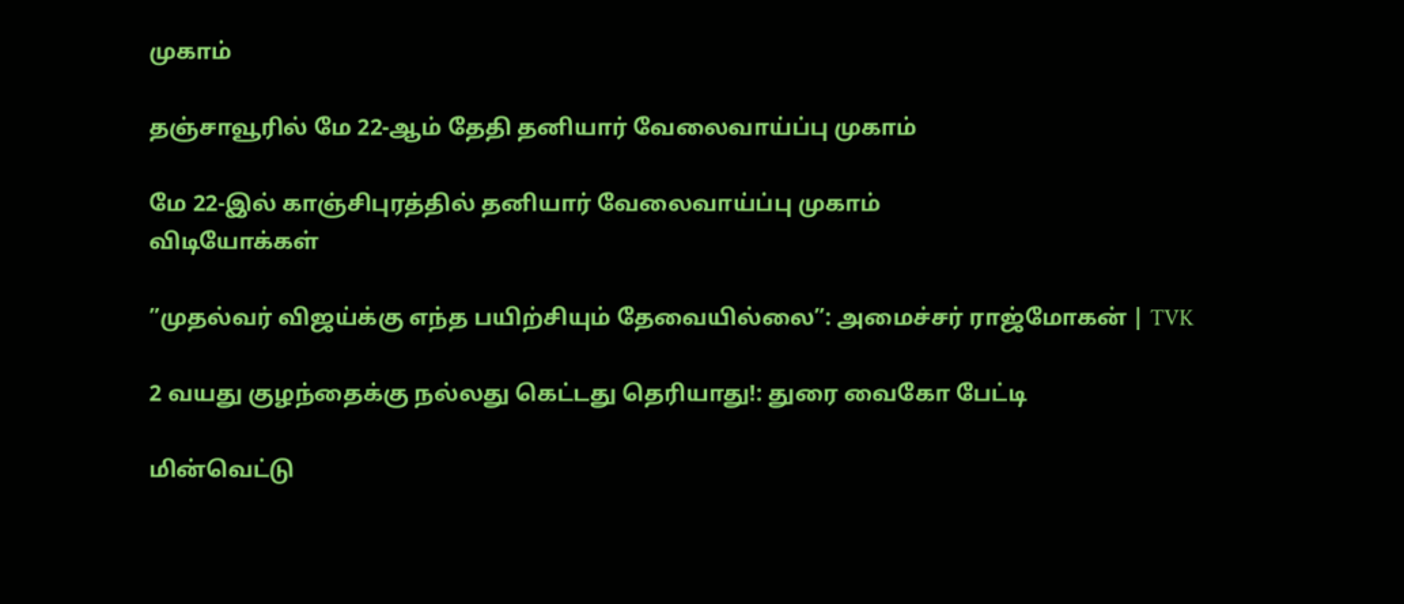முகாம்

தஞ்சாவூரில் மே 22-ஆம் தேதி தனியார் வேலைவாய்ப்பு முகாம்

மே 22-இல் காஞ்சிபுரத்தில் தனியார் வேலைவாய்ப்பு முகாம்
விடியோக்கள்

”முதல்வர் விஜய்க்கு எந்த பயிற்சியும் தேவையில்லை”: அமைச்சர் ராஜ்மோகன் | TVK

2 வயது குழந்தைக்கு நல்லது கெட்டது தெரியாது!: துரை வைகோ பேட்டி

மின்வெட்டு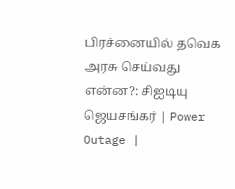பிரச்னையில் தவெக அரசு செய்வது என்ன?: சிஐடியு ஜெயசங்கர் | Power Outage |